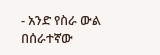- አንድ የስራ ውል በሰራተኛው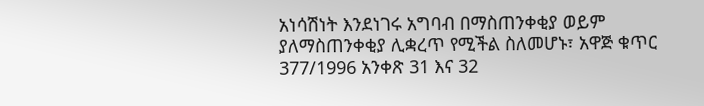አነሳሽነት እንደነገሩ አግባብ በማስጠንቀቂያ ወይም ያለማስጠንቀቂያ ሊቋረጥ የሚችል ስለመሆኑ፣ አዋጅ ቁጥር 377/1996 አንቀጽ 31 እና 32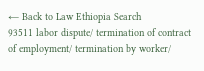← Back to Law Ethiopia Search
93511 labor dispute/ termination of contract of employment/ termination by worker/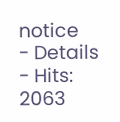notice
- Details
- Hits: 2063